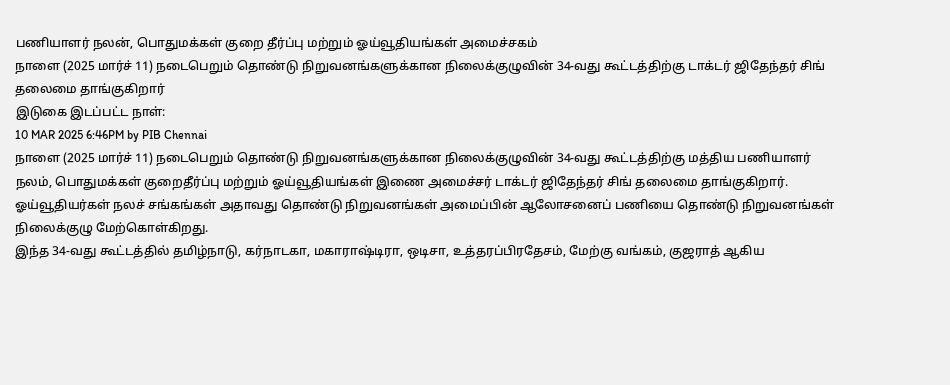பணியாளர் நலன், பொதுமக்கள் குறை தீர்ப்பு மற்றும் ஓய்வூதியங்கள் அமைச்சகம்
நாளை (2025 மார்ச் 11) நடைபெறும் தொண்டு நிறுவனங்களுக்கான நிலைக்குழுவின் 34-வது கூட்டத்திற்கு டாக்டர் ஜிதேந்தர் சிங் தலைமை தாங்குகிறார்
இடுகை இடப்பட்ட நாள்:
10 MAR 2025 6:46PM by PIB Chennai
நாளை (2025 மார்ச் 11) நடைபெறும் தொண்டு நிறுவனங்களுக்கான நிலைக்குழுவின் 34-வது கூட்டத்திற்கு மத்திய பணியாளர் நலம், பொதுமக்கள் குறைதீர்ப்பு மற்றும் ஓய்வூதியங்கள் இணை அமைச்சர் டாக்டர் ஜிதேந்தர் சிங் தலைமை தாங்குகிறார். ஓய்வூதியர்கள் நலச் சங்கங்கள் அதாவது தொண்டு நிறுவனங்கள் அமைப்பின் ஆலோசனைப் பணியை தொண்டு நிறுவனங்கள் நிலைக்குழு மேற்கொள்கிறது.
இந்த 34-வது கூட்டத்தில் தமிழ்நாடு, கர்நாடகா, மகாராஷ்டிரா, ஒடிசா, உத்தரப்பிரதேசம், மேற்கு வங்கம், குஜராத் ஆகிய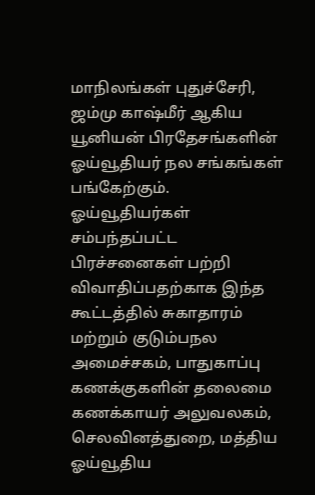மாநிலங்கள் புதுச்சேரி, ஜம்மு காஷ்மீர் ஆகிய யூனியன் பிரதேசங்களின் ஓய்வூதியர் நல சங்கங்கள் பங்கேற்கும்.
ஓய்வூதியர்கள் சம்பந்தப்பட்ட பிரச்சனைகள் பற்றி விவாதிப்பதற்காக இந்த கூட்டத்தில் சுகாதாரம் மற்றும் குடும்பநல அமைச்சகம், பாதுகாப்பு கணக்குகளின் தலைமை கணக்காயர் அலுவலகம், செலவினத்துறை, மத்திய ஓய்வூதிய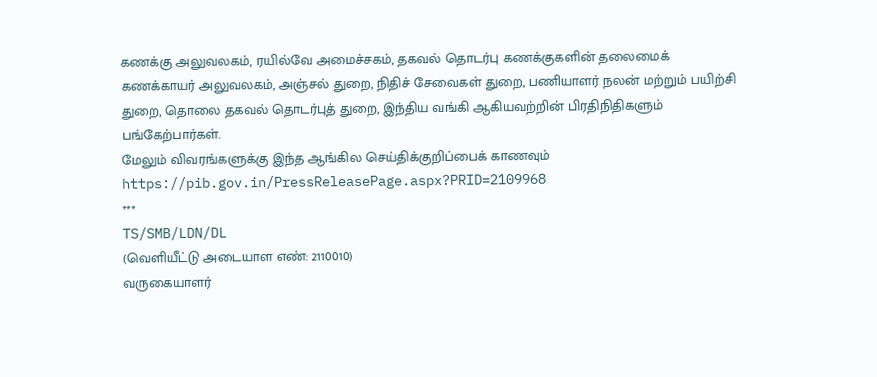கணக்கு அலுவலகம், ரயில்வே அமைச்சகம், தகவல் தொடர்பு கணக்குகளின் தலைமைக் கணக்காயர் அலுவலகம், அஞ்சல் துறை, நிதிச் சேவைகள் துறை, பணியாளர் நலன் மற்றும் பயிற்சி துறை, தொலை தகவல் தொடர்புத் துறை, இந்திய வங்கி ஆகியவற்றின் பிரதிநிதிகளும் பங்கேற்பார்கள்.
மேலும் விவரங்களுக்கு இந்த ஆங்கில செய்திக்குறிப்பைக் காணவும்
https://pib.gov.in/PressReleasePage.aspx?PRID=2109968
***
TS/SMB/LDN/DL
(வெளியீட்டு அடையாள எண்: 2110010)
வருகையாளர்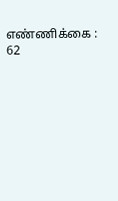எண்ணிக்கை : 62